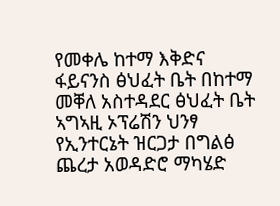የመቀሌ ከተማ እቅድና ፋይናንስ ፅህፈት ቤት በከተማ መቐለ አስተዳደር ፅህፈት ቤት ኣግኣዚ ኦፕሬሽን ህንፃ የኢንተርኔት ዝርጋታ በግልፅ ጨረታ አወዳድሮ ማካሄድ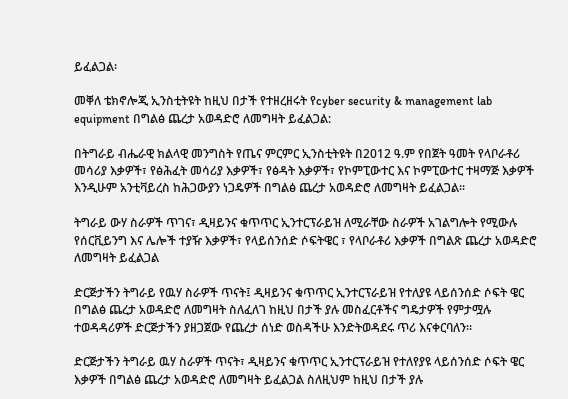ይፈልጋል፡

መቐለ ቴክኖሎጂ ኢንስቲትዩት ከዚህ በታች የተዘረዘሩት የcyber security & management lab equipment በግልፅ ጨረታ አወዳድሮ ለመግዛት ይፈልጋል:

በትግራይ ብሔራዊ ክልላዊ መንግስት የጤና ምርምር ኢንስቲትዩት በ2012 ዓ.ም የበጀት ዓመት የላቦራቶሪ መሳሪያ እቃዎች፣ የፅሕፈት መሳሪያ እቃዎች፣ የፅዳት እቃዎች፣ የኮምፒውተር እና ኮምፒውተር ተዛማጅ እቃዎች እንዲሁም አንቲቫይረስ ከሕጋውያን ነጋዴዎች በግልፅ ጨረታ አወዳድሮ ለመግዛት ይፈልጋል፡፡

ትግራይ ውሃ ስራዎች ጥገና፣ ዲዛይንና ቁጥጥር ኢንተርፕራይዝ ለሚራቸው ስራዎች አገልግሎት የሚውሉ የሰርቪይንግ እና ሌሎች ተያዥ እቃዎች፣ የላይሰንሰድ ሶፍትዌር ፣ የላቦራቶሪ እቃዎች በግልጽ ጨረታ አወዳድሮ ለመግዛት ይፈልጋል

ድርጅታችን ትግራይ የዉሃ ስራዎች ጥናት፤ ዲዛይንና ቁጥጥር ኢንተርፕራይዝ የተለያዩ ላይሰንሰድ ሶፍት ዌር በግልፅ ጨረታ አወዳድሮ ለመግዛት ስለፈለገ ከዚህ በታች ያሉ መስፈርቶችና ግዴታዎች የምታሟሉ ተወዳዳሪዎች ድርጅታችን ያዘጋጀው የጨረታ ሰነድ ወስዳችሁ እንድትወዳደሩ ጥሪ እናቀርባለን።

ድርጅታችን ትግራይ ዉሃ ስራዎች ጥናት፣ ዲዛይንና ቁጥጥር ኢንተርፕራይዝ የተለየያዩ ላይሰንሰድ ሶፍት ዌር እቃዎች በግልፅ ጨረታ አወዳድሮ ለመግዛት ይፈልጋል ስለዚህም ከዚህ በታች ያሉ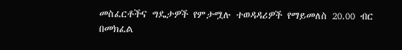መስፈርቶችና ግዴታዎች የምታሟሉ ተወዳዳሪዎች የማይመለስ 20.00 ብር በመክፈል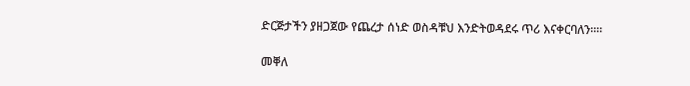ድርጅታችን ያዘጋጀው የጨረታ ሰነድ ወስዳቹህ እንድትወዳደሩ ጥሪ እናቀርባለን።።

መቐለ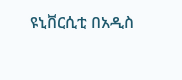ዩኒቨርሲቲ በአዲስ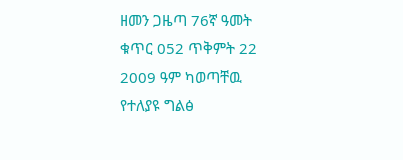ዘመን ጋዜጣ 76ኛ ዓመት ቁጥር 052 ጥቅምት 22 2009 ዓም ካወጣቸዉ የተለያዩ ግልፅ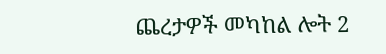ጨረታዎች መካከል ሎት 2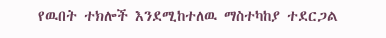የዉበት ተክሎች እንደሚከተለዉ ማስተካከያ ተደርጋል